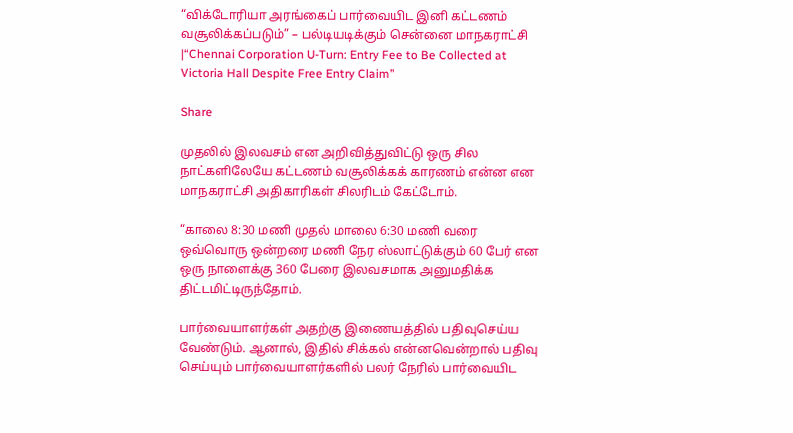“விக்டோரியா அரங்கைப் பார்வையிட இனி கட்டணம் வசூலிக்கப்படும்” – பல்டியடிக்கும் சென்னை மாநகராட்சி |“Chennai Corporation U-Turn: Entry Fee to Be Collected at Victoria Hall Despite Free Entry Claim”

Share

முதலில் இலவசம் என அறிவித்துவிட்டு ஒரு சில நாட்களிலேயே கட்டணம் வசூலிக்கக் காரணம் என்ன என மாநகராட்சி அதிகாரிகள் சிலரிடம் கேட்டோம்.

“காலை 8:30 மணி முதல் மாலை 6:30 மணி வரை ஒவ்வொரு ஒன்றரை மணி நேர ஸ்லாட்டுக்கும் 60 பேர் என ஒரு நாளைக்கு 360 பேரை இலவசமாக அனுமதிக்க திட்டமிட்டிருந்தோம்.

பார்வையாளர்கள் அதற்கு இணையத்தில் பதிவுசெய்ய வேண்டும். ஆனால், இதில் சிக்கல் என்னவென்றால் பதிவு செய்யும் பார்வையாளர்களில் பலர் நேரில் பார்வையிட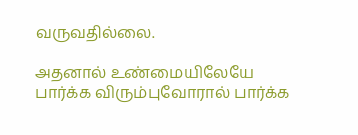வருவதில்லை.

அதனால் உண்மையிலேயே பார்க்க விரும்புவோரால் பார்க்க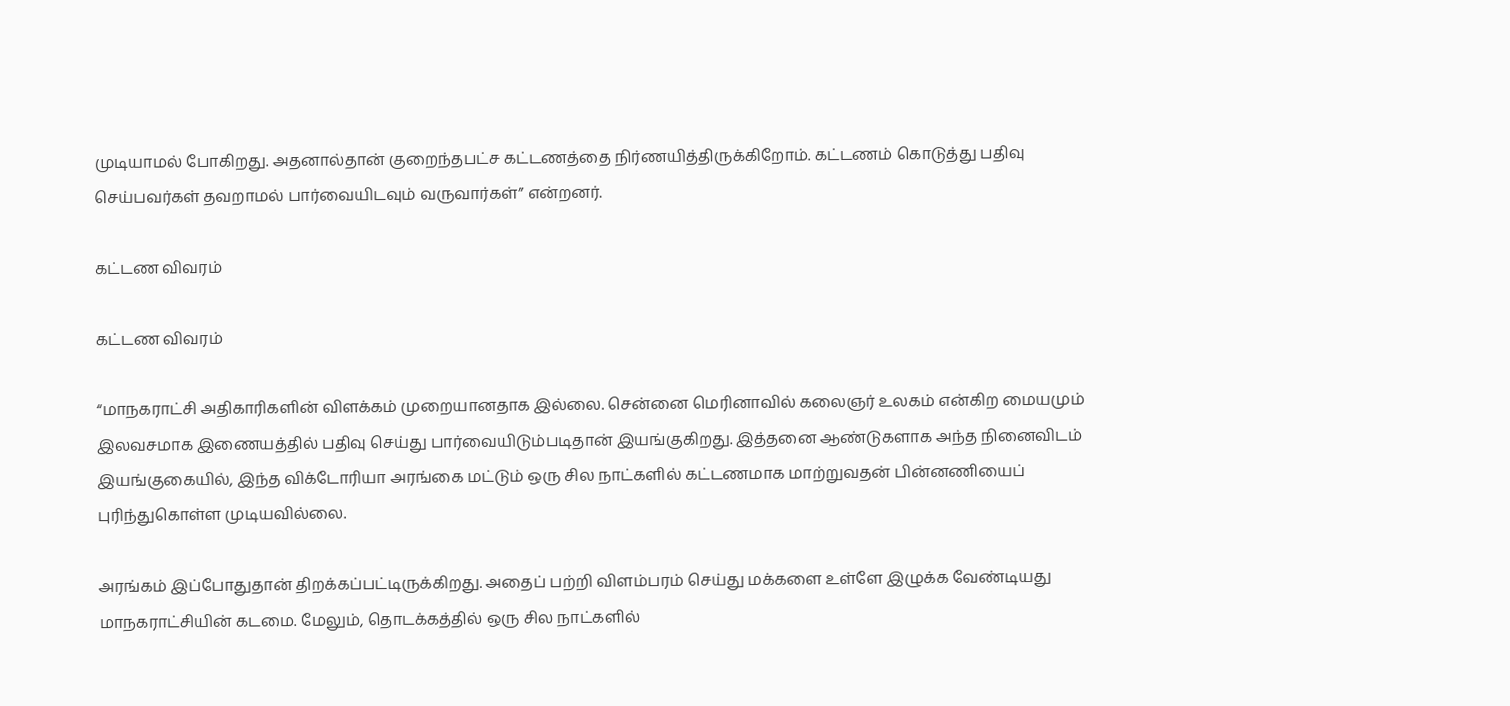முடியாமல் போகிறது. அதனால்தான் குறைந்தபட்ச கட்டணத்தை நிர்ணயித்திருக்கிறோம். கட்டணம் கொடுத்து பதிவு செய்பவர்கள் தவறாமல் பார்வையிடவும் வருவார்கள்” என்றனர்.

கட்டண விவரம்

கட்டண விவரம்

“மாநகராட்சி அதிகாரிகளின் விளக்கம் முறையானதாக இல்லை. சென்னை மெரினாவில் கலைஞர் உலகம் என்கிற மையமும் இலவசமாக இணையத்தில் பதிவு செய்து பார்வையிடும்படிதான் இயங்குகிறது. இத்தனை ஆண்டுகளாக அந்த நினைவிடம் இயங்குகையில், இந்த விக்டோரியா அரங்கை மட்டும் ஒரு சில நாட்களில் கட்டணமாக மாற்றுவதன் பின்னணியைப் புரிந்துகொள்ள முடியவில்லை.

அரங்கம் இப்போதுதான் திறக்கப்பட்டிருக்கிறது. அதைப் பற்றி விளம்பரம் செய்து மக்களை உள்ளே இழுக்க வேண்டியது மாநகராட்சியின் கடமை. மேலும், தொடக்கத்தில் ஒரு சில நாட்களில்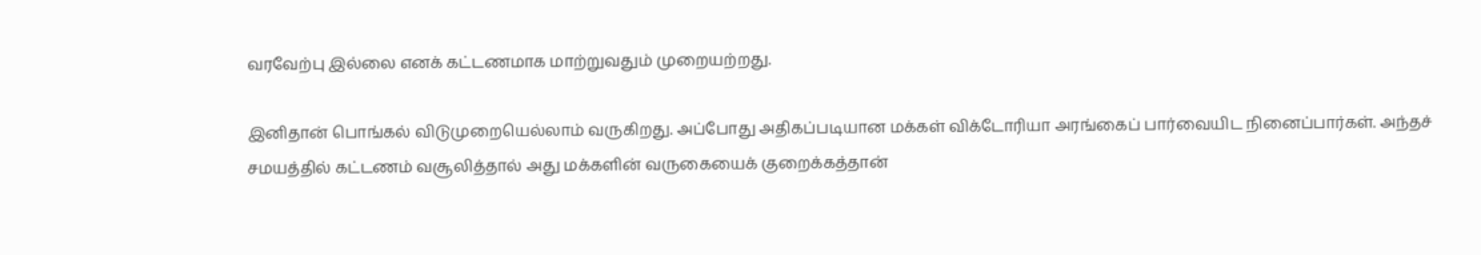வரவேற்பு இல்லை எனக் கட்டணமாக மாற்றுவதும் முறையற்றது.

இனிதான் பொங்கல் விடுமுறையெல்லாம் வருகிறது. அப்போது அதிகப்படியான மக்கள் விக்டோரியா அரங்கைப் பார்வையிட நினைப்பார்கள். அந்தச் சமயத்தில் கட்டணம் வசூலித்தால் அது மக்களின் வருகையைக் குறைக்கத்தான்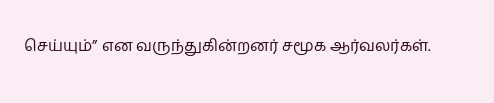செய்யும்” என வருந்துகின்றனர் சமூக ஆர்வலர்கள்.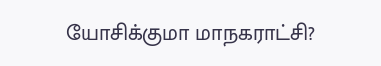யோசிக்குமா மாநகராட்சி?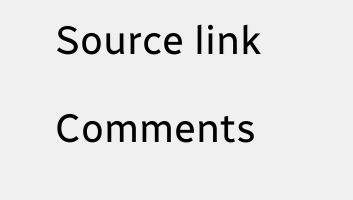Source link

Comments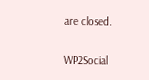are closed.

WP2Social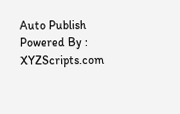Auto Publish Powered By : XYZScripts.com